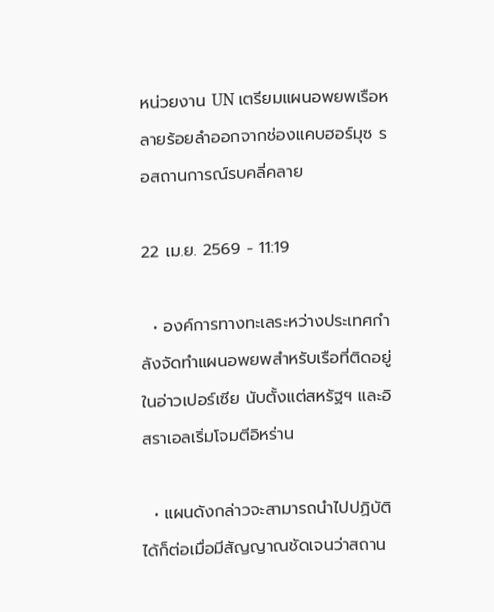หน่วยงาน UN เตรียมแผนอพยพเรือหลายร้อยลำออกจากช่องแคบฮอร์มุซ รอสถานการณ์รบคลี่คลาย

22 เม.ย. 2569 - 11:19

  • องค์การทางทะเลระหว่างประเทศกำลังจัดทำแผนอพยพสำหรับเรือที่ติดอยู่ในอ่าวเปอร์เซีย นับตั้งแต่สหรัฐฯ และอิสราเอลเริ่มโจมตีอิหร่าน

  • แผนดังกล่าวจะสามารถนำไปปฏิบัติได้ก็ต่อเมื่อมีสัญญาณชัดเจนว่าสถาน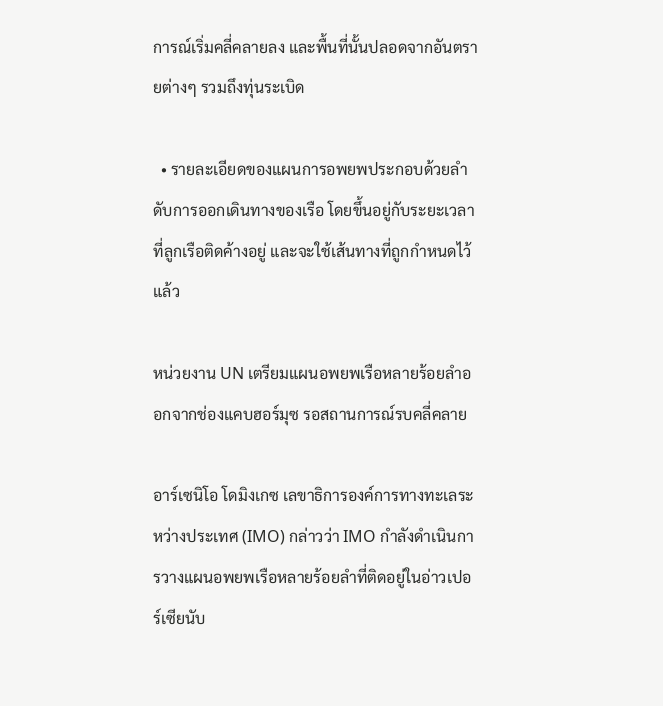การณ์เริ่มคลี่คลายลง และพื้นที่นั้นปลอดจากอันตรายต่างๆ รวมถึงทุ่นระเบิด

  • รายละเอียดของแผนการอพยพประกอบด้วยลำดับการออกเดินทางของเรือ โดยขึ้นอยู่กับระยะเวลาที่ลูกเรือติดค้างอยู่ และจะใช้เส้นทางที่ถูกกำหนดไว้แล้ว

หน่วยงาน UN เตรียมแผนอพยพเรือหลายร้อยลำออกจากช่องแคบฮอร์มุซ รอสถานการณ์รบคลี่คลาย

อาร์เซนิโอ โดมิงเกซ เลขาธิการองค์การทางทะเลระหว่างประเทศ (IMO) กล่าวว่า IMO กำลังดำเนินการวางแผนอพยพเรือหลายร้อยลำที่ติดอยู่ในอ่าวเปอร์เซียนับ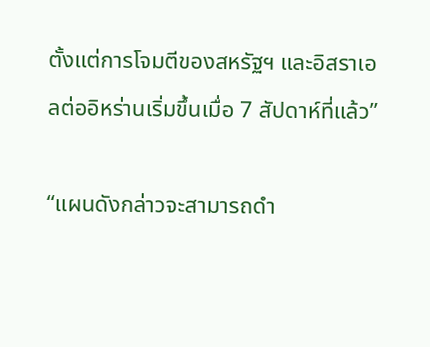ตั้งแต่การโจมตีของสหรัฐฯ และอิสราเอลต่ออิหร่านเริ่มขึ้นเมื่อ 7 สัปดาห์ที่แล้ว”

“แผนดังกล่าวจะสามารถดำ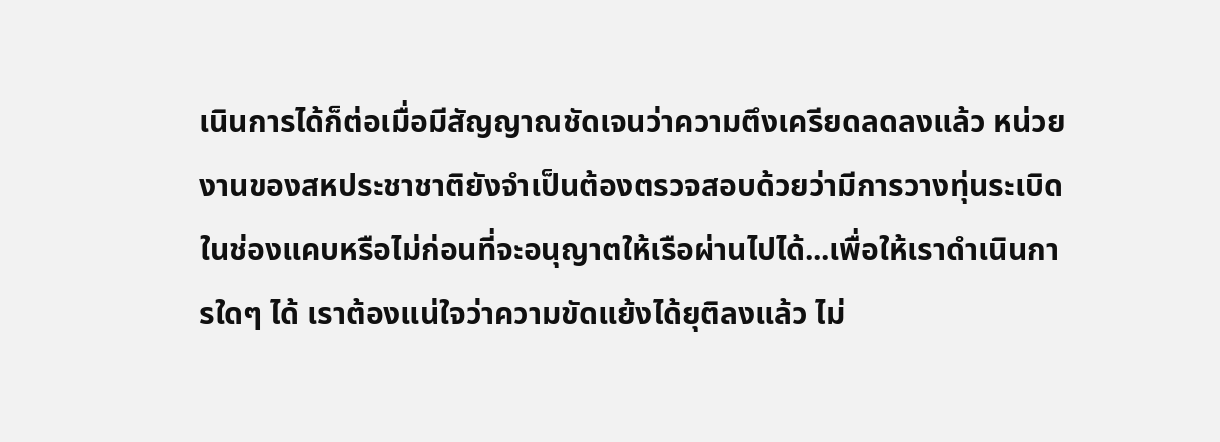เนินการได้ก็ต่อเมื่อมีสัญญาณชัดเจนว่าความตึงเครียดลดลงแล้ว หน่วยงานของสหประชาชาติยังจำเป็นต้องตรวจสอบด้วยว่ามีการวางทุ่นระเบิดในช่องแคบหรือไม่ก่อนที่จะอนุญาตให้เรือผ่านไปได้...เพื่อให้เราดำเนินการใดๆ ได้ เราต้องแน่ใจว่าความขัดแย้งได้ยุติลงแล้ว ไม่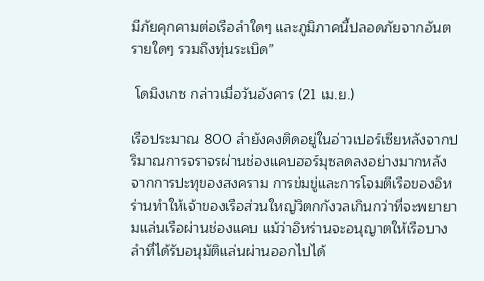มีภัยคุกคามต่อเรือลำใดๆ และภูมิภาคนี้ปลอดภัยจากอันตรายใดๆ รวมถึงทุ่นระเบิด”

 โดมิงเกซ กล่าวเมื่อวันอังคาร (21 เม.ย.)

เรือประมาณ 800 ลำยังคงติดอยู่ในอ่าวเปอร์เซียหลังจากปริมาณการจราจรผ่านช่องแคบฮอร์มุซลดลงอย่างมากหลังจากการปะทุของสงคราม การข่มขู่และการโจมตีเรือของอิหร่านทำให้เจ้าของเรือส่วนใหญ่วิตกกังวลเกินกว่าที่จะพยายามแล่นเรือผ่านช่องแคบ แม้ว่าอิหร่านจะอนุญาตให้เรือบางลำที่ได้รับอนุมัติแล่นผ่านออกไปได้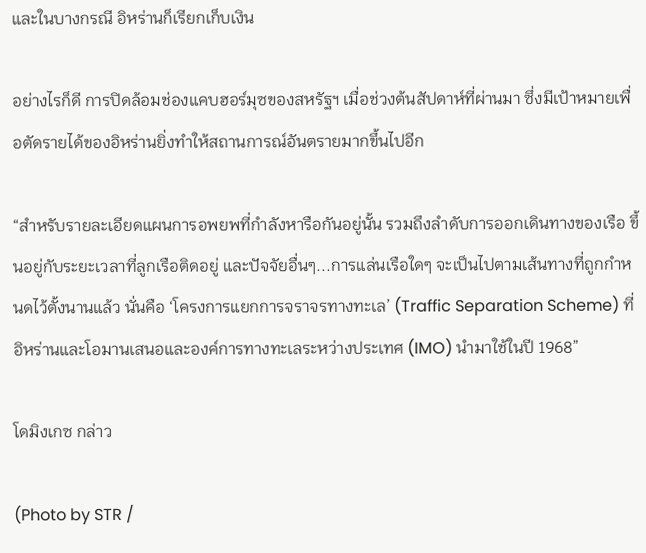และในบางกรณี อิหร่านก็เรียกเก็บเงิน

อย่างไรก็ดี การปิดล้อมช่องแคบฮอร์มุซของสหรัฐฯ เมื่อช่วงต้นสัปดาห์ที่ผ่านมา ซึ่งมีเป้าหมายเพื่อตัดรายได้ของอิหร่านยิ่งทำให้สถานการณ์อันตรายมากขึ้นไปอีก

“สำหรับรายละเอียดแผนการอพยพที่กำลังหารือกันอยู่นั้น รวมถึงลำดับการออกเดินทางของเรือ ขึ้นอยู่กับระยะเวลาที่ลูกเรือติดอยู่ และปัจจัยอื่นๆ...การแล่นเรือใดๆ จะเป็นไปตามเส้นทางที่ถูกกำหนดไว้ตั้งนานแล้ว นั่นคือ ‘โครงการแยกการจราจรทางทะเล’ (Traffic Separation Scheme) ที่อิหร่านและโอมานเสนอและองค์การทางทะเลระหว่างประเทศ (IMO) นำมาใช้ในปี 1968”

โดมิงเกซ กล่าว

(Photo by STR /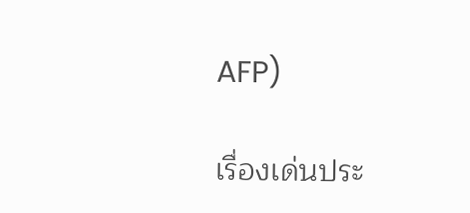AFP)

เรื่องเด่นประ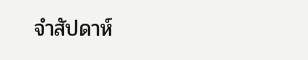จำสัปดาห์